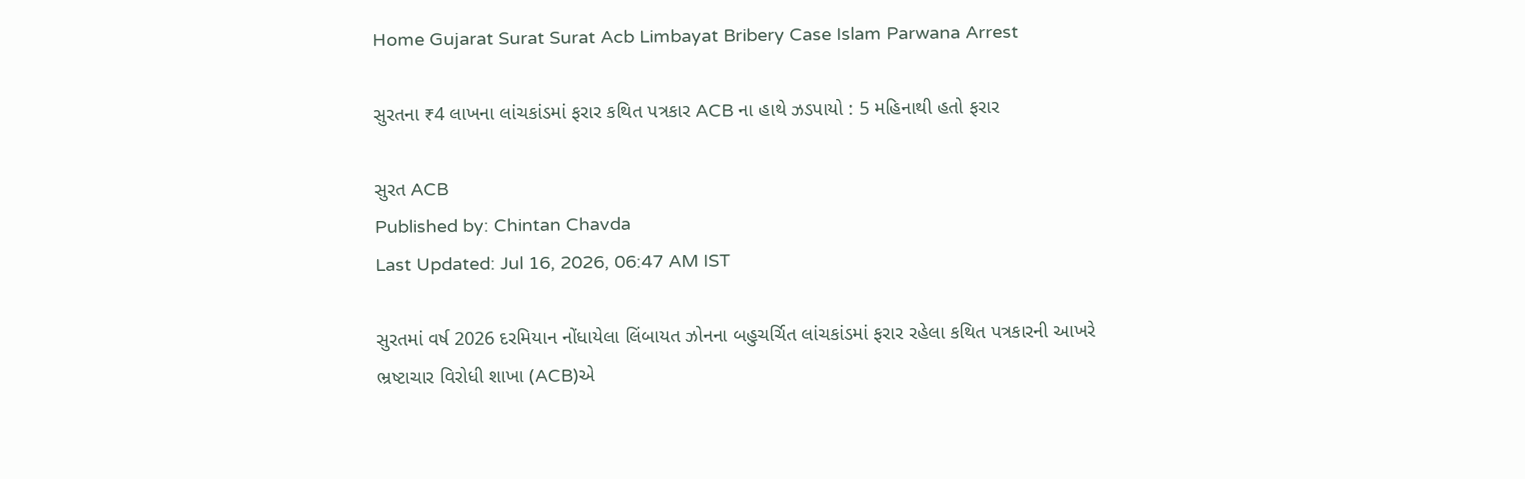Home Gujarat Surat Surat Acb Limbayat Bribery Case Islam Parwana Arrest

સુરતના ₹4 લાખના લાંચકાંડમાં ફરાર કથિત પત્રકાર ACB ના હાથે ઝડપાયો : 5 મહિનાથી હતો ફરાર

સુરત ACB
Published by: Chintan Chavda
Last Updated: Jul 16, 2026, 06:47 AM IST

સુરતમાં વર્ષ 2026 દરમિયાન નોંધાયેલા લિંબાયત ઝોનના બહુચર્ચિત લાંચકાંડમાં ફરાર રહેલા કથિત પત્રકારની આખરે ભ્રષ્ટાચાર વિરોધી શાખા (ACB)એ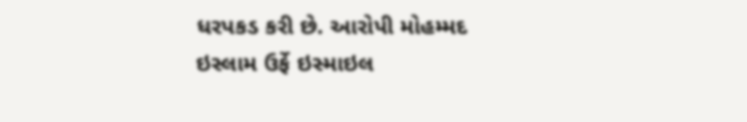ધરપકડ કરી છે. આરોપી મોહમ્મદ ઇસ્લામ ઉર્ફે ઇસ્માઇલ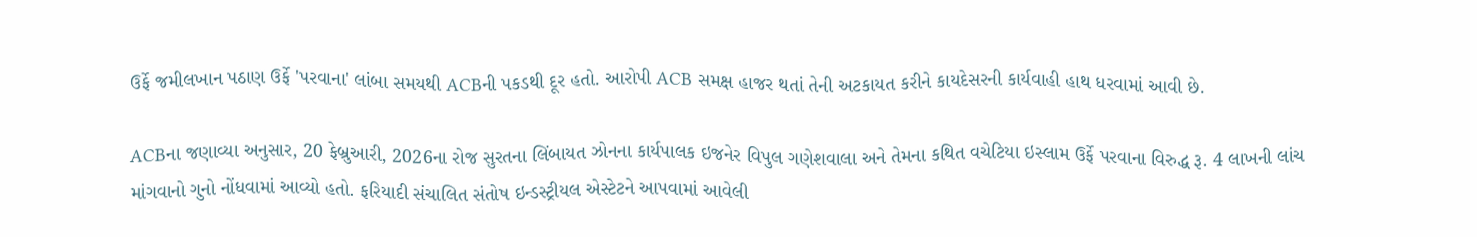ઉર્ફે જમીલખાન પઠાણ ઉર્ફે 'પરવાના' લાંબા સમયથી ACBની પકડથી દૂર હતો. આરોપી ACB સમક્ષ હાજર થતાં તેની અટકાયત કરીને કાયદેસરની કાર્યવાહી હાથ ધરવામાં આવી છે.

ACBના જણાવ્યા અનુસાર, 20 ફેબ્રુઆરી, 2026ના રોજ સુરતના લિંબાયત ઝોનના કાર્યપાલક ઇજનેર વિપુલ ગણેશવાલા અને તેમના કથિત વચેટિયા ઇસ્લામ ઉર્ફે પરવાના વિરુદ્ધ રૂ. 4 લાખની લાંચ માંગવાનો ગુનો નોંધવામાં આવ્યો હતો. ફરિયાદી સંચાલિત સંતોષ ઇન્ડસ્ટ્રીયલ એસ્ટેટને આપવામાં આવેલી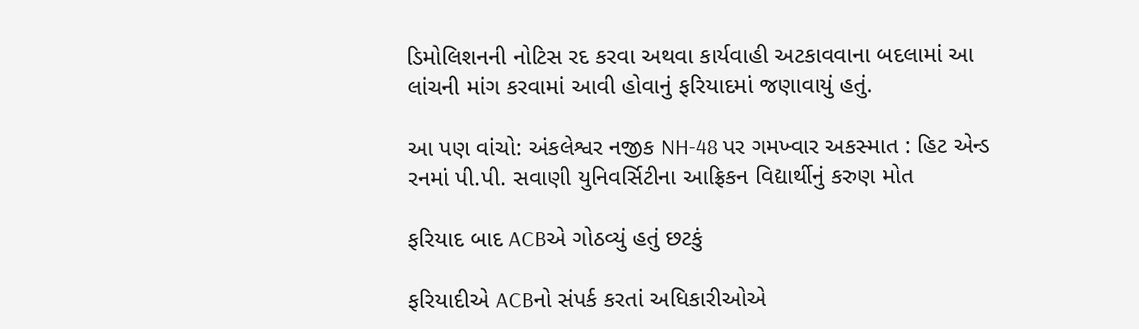ડિમોલિશનની નોટિસ રદ કરવા અથવા કાર્યવાહી અટકાવવાના બદલામાં આ લાંચની માંગ કરવામાં આવી હોવાનું ફરિયાદમાં જણાવાયું હતું.

આ પણ વાંચો: અંકલેશ્વર નજીક NH-48 પર ગમખ્વાર અકસ્માત : હિટ એન્ડ રનમાં પી.પી. સવાણી યુનિવર્સિટીના આફ્રિકન વિદ્યાર્થીનું કરુણ મોત

ફરિયાદ બાદ ACBએ ગોઠવ્યું હતું છટકું

ફરિયાદીએ ACBનો સંપર્ક કરતાં અધિકારીઓએ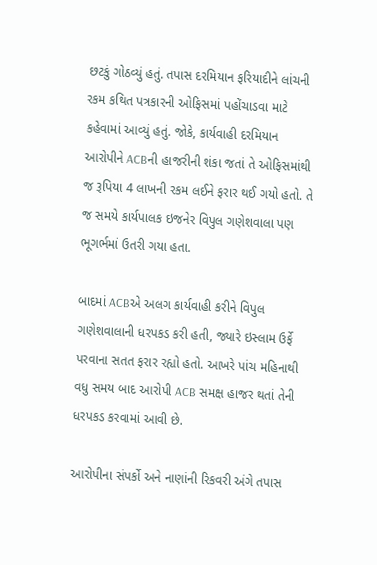છટકું ગોઠવ્યું હતું. તપાસ દરમિયાન ફરિયાદીને લાંચની રકમ કથિત પત્રકારની ઓફિસમાં પહોંચાડવા માટે કહેવામાં આવ્યું હતું. જોકે, કાર્યવાહી દરમિયાન આરોપીને ACBની હાજરીની શંકા જતાં તે ઓફિસમાંથી જ રૂપિયા 4 લાખની રકમ લઈને ફરાર થઈ ગયો હતો. તે જ સમયે કાર્યપાલક ઇજનેર વિપુલ ગણેશવાલા પણ ભૂગર્ભમાં ઉતરી ગયા હતા.

બાદમાં ACBએ અલગ કાર્યવાહી કરીને વિપુલ ગણેશવાલાની ધરપકડ કરી હતી, જ્યારે ઇસ્લામ ઉર્ફે પરવાના સતત ફરાર રહ્યો હતો. આખરે પાંચ મહિનાથી વધુ સમય બાદ આરોપી ACB સમક્ષ હાજર થતાં તેની ધરપકડ કરવામાં આવી છે.

આરોપીના સંપર્કો અને નાણાંની રિકવરી અંગે તપાસ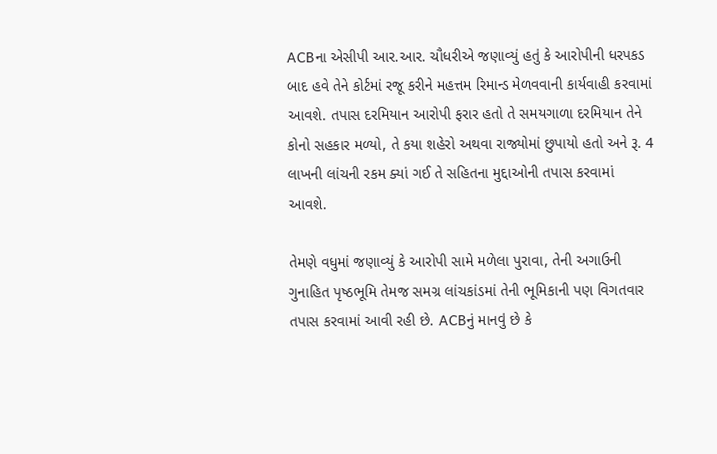ACBના એસીપી આર.આર. ચૌધરીએ જણાવ્યું હતું કે આરોપીની ધરપકડ બાદ હવે તેને કોર્ટમાં રજૂ કરીને મહત્તમ રિમાન્ડ મેળવવાની કાર્યવાહી કરવામાં આવશે. તપાસ દરમિયાન આરોપી ફરાર હતો તે સમયગાળા દરમિયાન તેને કોનો સહકાર મળ્યો, તે કયા શહેરો અથવા રાજ્યોમાં છુપાયો હતો અને રૂ. 4 લાખની લાંચની રકમ ક્યાં ગઈ તે સહિતના મુદ્દાઓની તપાસ કરવામાં આવશે.

તેમણે વધુમાં જણાવ્યું કે આરોપી સામે મળેલા પુરાવા, તેની અગાઉની ગુનાહિત પૃષ્ઠભૂમિ તેમજ સમગ્ર લાંચકાંડમાં તેની ભૂમિકાની પણ વિગતવાર તપાસ કરવામાં આવી રહી છે. ACBનું માનવું છે કે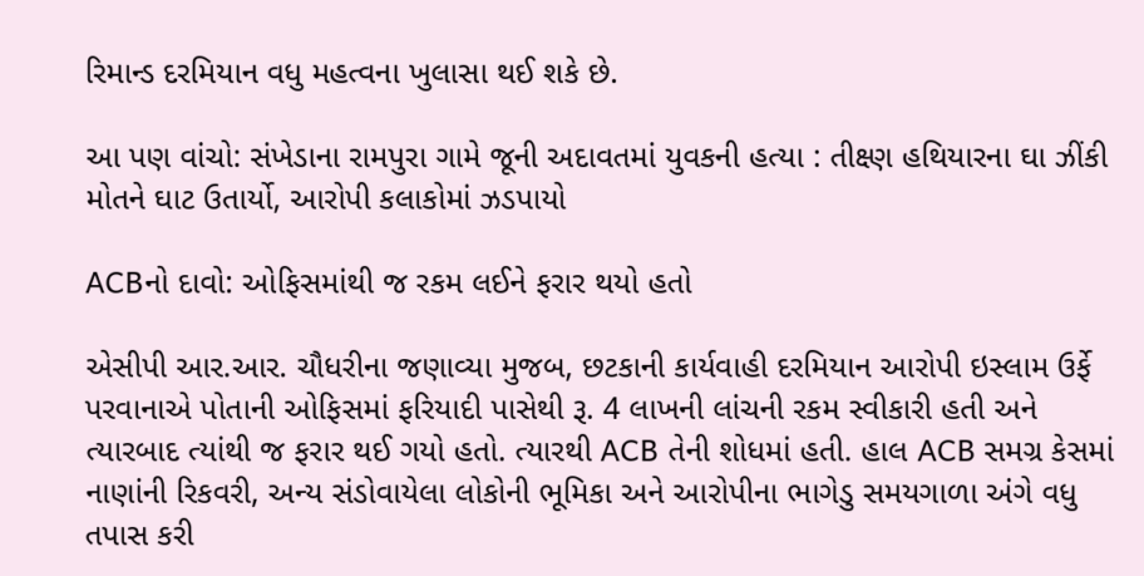રિમાન્ડ દરમિયાન વધુ મહત્વના ખુલાસા થઈ શકે છે.

આ પણ વાંચો: સંખેડાના રામપુરા ગામે જૂની અદાવતમાં યુવકની હત્યા : તીક્ષ્ણ હથિયારના ઘા ઝીંકી મોતને ઘાટ ઉતાર્યો, આરોપી કલાકોમાં ઝડપાયો

ACBનો દાવો: ઓફિસમાંથી જ રકમ લઈને ફરાર થયો હતો

એસીપી આર.આર. ચૌધરીના જણાવ્યા મુજબ, છટકાની કાર્યવાહી દરમિયાન આરોપી ઇસ્લામ ઉર્ફે પરવાનાએ પોતાની ઓફિસમાં ફરિયાદી પાસેથી રૂ. 4 લાખની લાંચની રકમ સ્વીકારી હતી અને ત્યારબાદ ત્યાંથી જ ફરાર થઈ ગયો હતો. ત્યારથી ACB તેની શોધમાં હતી. હાલ ACB સમગ્ર કેસમાં નાણાંની રિકવરી, અન્ય સંડોવાયેલા લોકોની ભૂમિકા અને આરોપીના ભાગેડુ સમયગાળા અંગે વધુ તપાસ કરી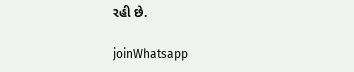રહી છે.

joinWhatsapp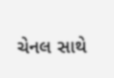ચેનલ સાથે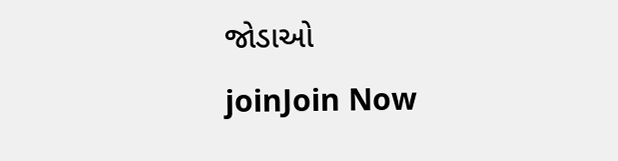જોડાઓ
joinJoin Now